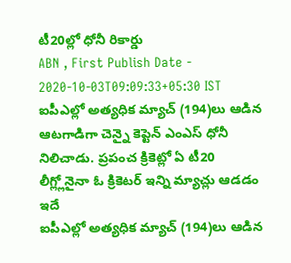టీ20ల్లో ధోనీ రికార్డు
ABN , First Publish Date - 2020-10-03T09:09:33+05:30 IST
ఐపీఎల్లో అత్యధిక మ్యాచ్ (194)లు ఆడిన ఆటగాడిగా చెన్నై కెప్టెన్ ఎంఎస్ ధోనీ నిలిచాడు. ప్రపంచ క్రికెట్లో ఏ టీ20 లీగ్ల్లోనైనా ఓ క్రికెటర్ ఇన్ని మ్యాచ్లు ఆడడం ఇదే
ఐపీఎల్లో అత్యధిక మ్యాచ్ (194)లు ఆడిన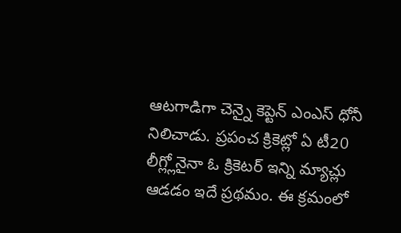ఆటగాడిగా చెన్నై కెప్టెన్ ఎంఎస్ ధోనీ నిలిచాడు. ప్రపంచ క్రికెట్లో ఏ టీ20 లీగ్ల్లోనైనా ఓ క్రికెటర్ ఇన్ని మ్యాచ్లు ఆడడం ఇదే ప్రథమం. ఈ క్రమంలో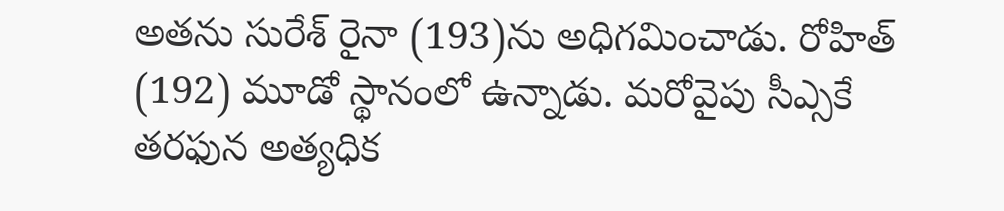అతను సురేశ్ రైనా (193)ను అధిగమించాడు. రోహిత్ (192) మూడో స్థానంలో ఉన్నాడు. మరోవైపు సీఎ్సకే తరఫున అత్యధిక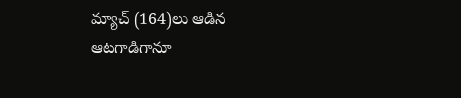మ్యాచ్ (164)లు ఆడిన ఆటగాడిగానూ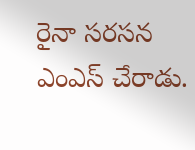రైనా సరసన ఎంఎస్ చేరాడు.